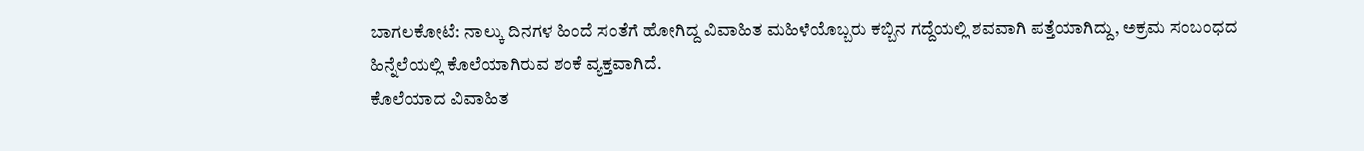ಬಾಗಲಕೋಟೆ: ನಾಲ್ಕು ದಿನಗಳ ಹಿಂದೆ ಸಂತೆಗೆ ಹೋಗಿದ್ದ ವಿವಾಹಿತ ಮಹಿಳೆಯೊಬ್ಬರು ಕಬ್ಬಿನ ಗದ್ದೆಯಲ್ಲಿ ಶವವಾಗಿ ಪತ್ತೆಯಾಗಿದ್ದು, ಅಕ್ರಮ ಸಂಬಂಧದ ಹಿನ್ನೆಲೆಯಲ್ಲಿ ಕೊಲೆಯಾಗಿರುವ ಶಂಕೆ ವ್ಯಕ್ತವಾಗಿದೆ.
ಕೊಲೆಯಾದ ವಿವಾಹಿತ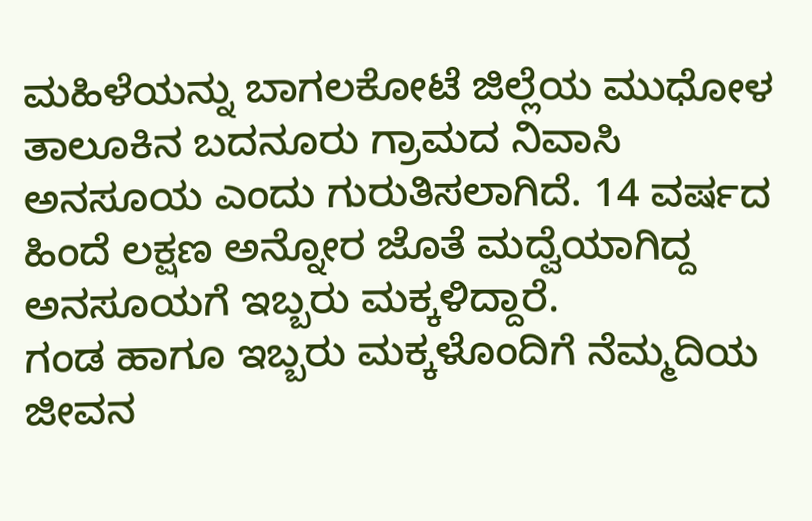ಮಹಿಳೆಯನ್ನು ಬಾಗಲಕೋಟೆ ಜಿಲ್ಲೆಯ ಮುಧೋಳ ತಾಲೂಕಿನ ಬದನೂರು ಗ್ರಾಮದ ನಿವಾಸಿ ಅನಸೂಯ ಎಂದು ಗುರುತಿಸಲಾಗಿದೆ. 14 ವರ್ಷದ ಹಿಂದೆ ಲಕ್ಷಣ ಅನ್ನೋರ ಜೊತೆ ಮದ್ವೆಯಾಗಿದ್ದ ಅನಸೂಯಗೆ ಇಬ್ಬರು ಮಕ್ಕಳಿದ್ದಾರೆ.
ಗಂಡ ಹಾಗೂ ಇಬ್ಬರು ಮಕ್ಕಳೊಂದಿಗೆ ನೆಮ್ಮದಿಯ ಜೀವನ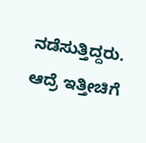ನಡೆಸುತ್ತಿದ್ದರು. ಆದ್ರೆ ಇತ್ತೀಚಿಗೆ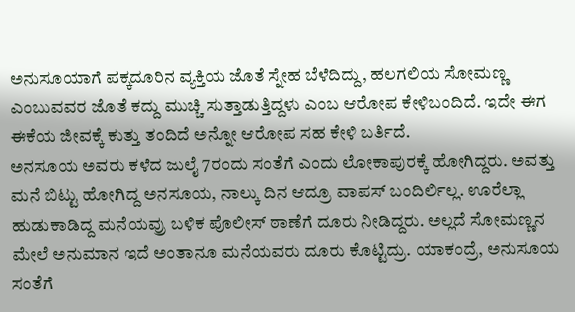ಅನುಸೂಯಾಗೆ ಪಕ್ಕದೂರಿನ ವ್ಯಕ್ತಿಯ ಜೊತೆ ಸ್ನೇಹ ಬೆಳೆದಿದ್ದು, ಹಲಗಲಿಯ ಸೋಮಣ್ಣ ಎಂಬುವವರ ಜೊತೆ ಕದ್ದು ಮುಚ್ಚಿ ಸುತ್ತಾಡುತ್ತಿದ್ದಳು ಎಂಬ ಆರೋಪ ಕೇಳಿಬಂದಿದೆ. ಇದೇ ಈಗ ಈಕೆಯ ಜೀವಕ್ಕೆ ಕುತ್ತು ತಂದಿದೆ ಅನ್ನೋ ಆರೋಪ ಸಹ ಕೇಳಿ ಬರ್ತಿದೆ.
ಅನಸೂಯ ಅವರು ಕಳೆದ ಜುಲೈ 7ರಂದು ಸಂತೆಗೆ ಎಂದು ಲೋಕಾಪುರಕ್ಕೆ ಹೋಗಿದ್ದರು. ಅವತ್ತು ಮನೆ ಬಿಟ್ಟು ಹೋಗಿದ್ದ ಅನಸೂಯ, ನಾಲ್ಕು ದಿನ ಆದ್ರೂ ವಾಪಸ್ ಬಂದಿರ್ಲಿಲ್ಲ. ಊರೆಲ್ಲಾ ಹುಡುಕಾಡಿದ್ದ ಮನೆಯವ್ರು ಬಳಿಕ ಪೊಲೀಸ್ ಠಾಣೆಗೆ ದೂರು ನೀಡಿದ್ದರು. ಅಲ್ಲದೆ ಸೋಮಣ್ಣನ ಮೇಲೆ ಅನುಮಾನ ಇದೆ ಅಂತಾನೂ ಮನೆಯವರು ದೂರು ಕೊಟ್ಟಿದ್ರು. ಯಾಕಂದ್ರೆ, ಅನುಸೂಯ ಸಂತೆಗೆ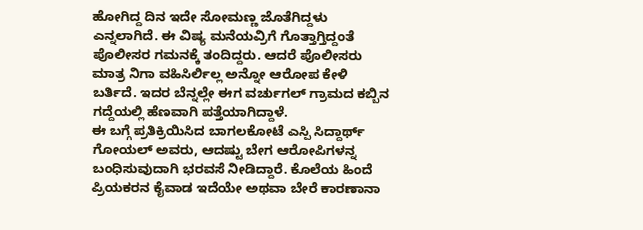ಹೋಗಿದ್ದ ದಿನ ಇದೇ ಸೋಮಣ್ಣ ಜೊತೆಗಿದ್ದಳು ಎನ್ನಲಾಗಿದೆ. ಈ ವಿಷ್ಯ ಮನೆಯವ್ರಿಗೆ ಗೊತ್ತಾಗ್ತಿದ್ದಂತೆ ಪೊಲೀಸರ ಗಮನಕ್ಕೆ ತಂದಿದ್ದರು. ಆದರೆ ಪೊಲೀಸರು ಮಾತ್ರ ನಿಗಾ ವಹಿಸಿರ್ಲಿಲ್ಲ ಅನ್ನೋ ಆರೋಪ ಕೇಳಿ ಬರ್ತಿದೆ. ಇದರ ಬೆನ್ನಲ್ಲೇ ಈಗ ವರ್ಚುಗಲ್ ಗ್ರಾಮದ ಕಬ್ಬಿನ ಗದ್ದೆಯಲ್ಲಿ ಹೆಣವಾಗಿ ಪತ್ತೆಯಾಗಿದ್ದಾಳೆ.
ಈ ಬಗ್ಗೆ ಪ್ರತಿಕ್ರಿಯಿಸಿದ ಬಾಗಲಕೋಟೆ ಎಸ್ಪಿ ಸಿದ್ದಾರ್ಥ್ ಗೋಯಲ್ ಅವರು, ಆದಷ್ಟು ಬೇಗ ಆರೋಪಿಗಳನ್ನ ಬಂಧಿಸುವುದಾಗಿ ಭರವಸೆ ನೀಡಿದ್ದಾರೆ. ಕೊಲೆಯ ಹಿಂದೆ ಪ್ರಿಯಕರನ ಕೈವಾಡ ಇದೆಯೇ ಅಥವಾ ಬೇರೆ ಕಾರಣಾನಾ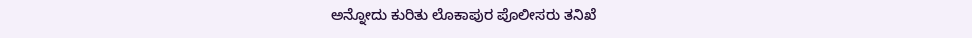ಅನ್ನೋದು ಕುರಿತು ಲೊಕಾಪುರ ಪೊಲೀಸರು ತನಿಖೆ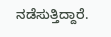ನಡೆಸುತ್ತಿದ್ದಾರೆ.